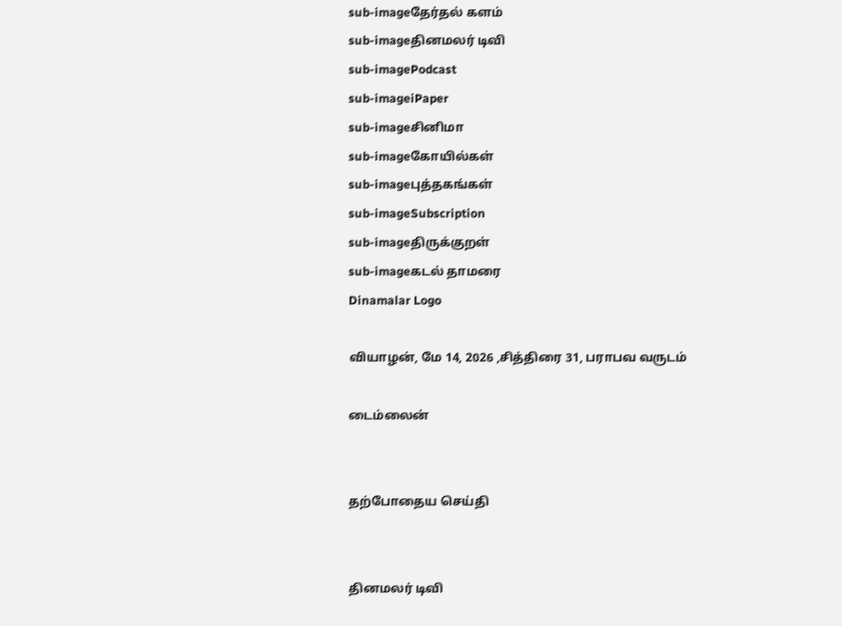sub-imageதேர்தல் களம்
sub-imageதினமலர் டிவி
sub-imagePodcast
sub-imageiPaper
sub-imageசினிமா
sub-imageகோயில்கள்
sub-imageபுத்தகங்கள்
sub-imageSubscription
sub-imageதிருக்குறள்
sub-imageகடல் தாமரை
Dinamalar Logo

வியாழன், மே 14, 2026 ,சித்திரை 31, பராபவ வருடம்

டைம்லைன்


தற்போதைய செய்தி


தினமலர் டிவி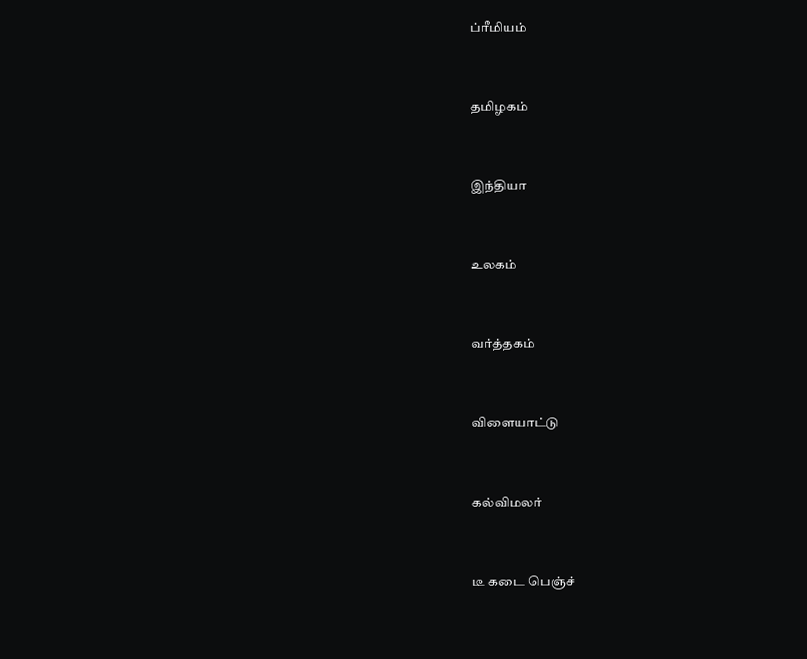ப்ரீமியம்


தமிழகம்


இந்தியா


உலகம்


வர்த்தகம்


விளையாட்டு


கல்விமலர்


டீ கடை பெஞ்ச்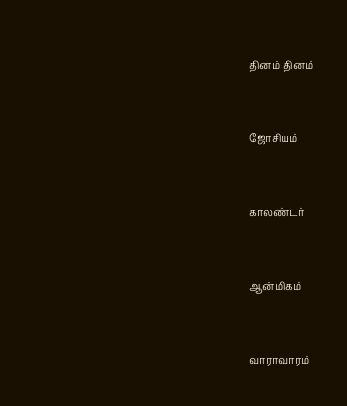தினம் தினம்


ஜோசியம்


காலண்டர்


ஆன்மிகம்


வாராவாரம்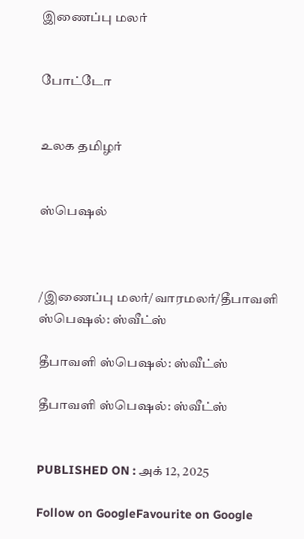இணைப்பு மலர்


போட்டோ


உலக தமிழர்


ஸ்பெஷல்



/இணைப்பு மலர்/வாரமலர்/தீபாவளி ஸ்பெஷல்: ஸ்வீட்ஸ்

தீபாவளி ஸ்பெஷல்: ஸ்வீட்ஸ்

தீபாவளி ஸ்பெஷல்: ஸ்வீட்ஸ்


PUBLISHED ON : அக் 12, 2025

Follow on GoogleFavourite on Google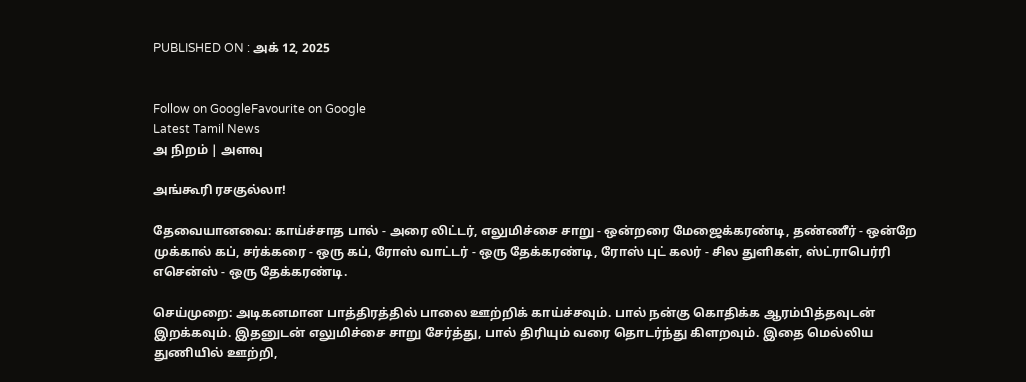PUBLISHED ON : அக் 12, 2025


Follow on GoogleFavourite on Google
Latest Tamil News
அ நிறம் | அளவு

அங்கூரி ரசகுல்லா!

தேவையானவை: காய்ச்சாத பால் - அரை லிட்டர், எலுமிச்சை சாறு - ஒன்றரை மேஜைக்கரண்டி, தண்ணீர் - ஒன்றே முக்கால் கப், சர்க்கரை - ஒரு கப், ரோஸ் வாட்டர் - ஒரு தேக்கரண்டி, ரோஸ் புட் கலர் - சில துளிகள், ஸ்ட்ராபெர்ரி எசென்ஸ் - ஒரு தேக்கரண்டி.

செய்முறை: அடிகனமான பாத்திரத்தில் பாலை ஊற்றிக் காய்ச்சவும். பால் நன்கு கொதிக்க ஆரம்பித்தவுடன் இறக்கவும். இதனுடன் எலுமிச்சை சாறு சேர்த்து, பால் திரியும் வரை தொடர்ந்து கிளறவும். இதை மெல்லிய துணியில் ஊற்றி,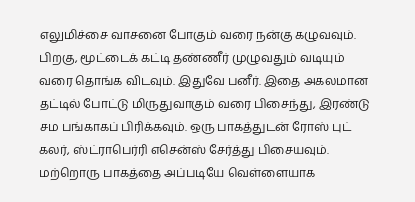எலுமிச்சை வாசனை போகும் வரை நன்கு கழுவவும். பிறகு, மூட்டைக் கட்டி தண்ணீர் முழுவதும் வடியும் வரை தொங்க விடவும். இதுவே பனீர். இதை அகலமான தட்டில் போட்டு மிருதுவாகும் வரை பிசைந்து, இரண்டு சம பங்காகப் பிரிக்கவும். ஒரு பாகத்துடன் ரோஸ் புட் கலர், ஸ்ட்ராபெர்ரி எசென்ஸ் சேர்த்து பிசையவும். மற்றொரு பாகத்தை அப்படியே வெள்ளையாக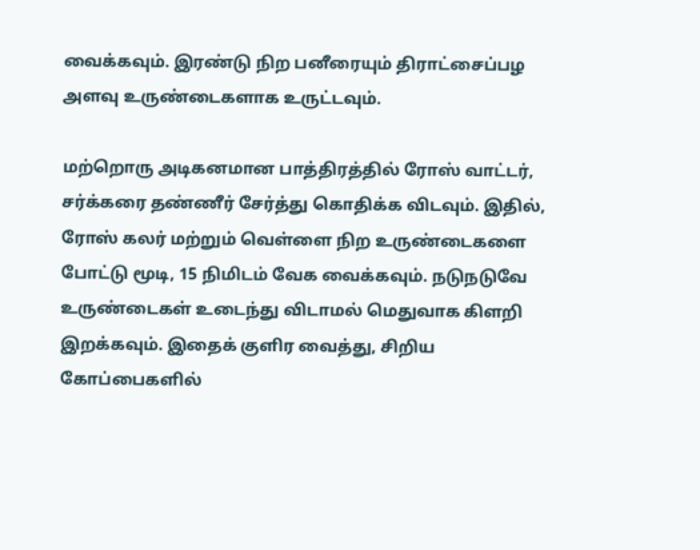வைக்கவும். இரண்டு நிற பனீரையும் திராட்சைப்பழ அளவு உருண்டைகளாக உருட்டவும்.

மற்றொரு அடிகனமான பாத்திரத்தில் ரோஸ் வாட்டர், சர்க்கரை தண்ணீர் சேர்த்து கொதிக்க விடவும். இதில், ரோஸ் கலர் மற்றும் வெள்ளை நிற உருண்டைகளை போட்டு மூடி, 15 நிமிடம் வேக வைக்கவும். நடுநடுவே உருண்டைகள் உடைந்து விடாமல் மெதுவாக கிளறி இறக்கவும். இதைக் குளிர வைத்து, சிறிய கோப்பைகளில்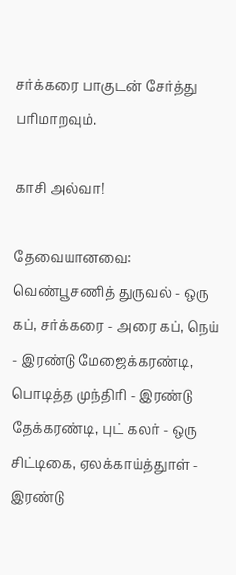சர்க்கரை பாகுடன் சேர்த்து பரிமாறவும்.

காசி அல்வா!

தேவையானவை: வெண்பூசணித் துருவல் - ஒரு கப், சர்க்கரை - அரை கப், நெய் - இரண்டு மேஜைக்கரண்டி, பொடித்த முந்திரி - இரண்டு தேக்கரண்டி, புட் கலர் - ஒரு சிட்டிகை, ஏலக்காய்த்துாள் - இரண்டு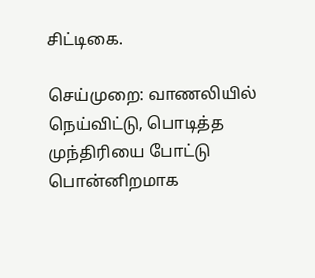சிட்டிகை.

செய்முறை: வாணலியில் நெய்விட்டு, பொடித்த முந்திரியை போட்டு பொன்னிறமாக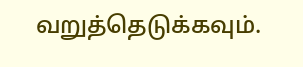வறுத்தெடுக்கவும்.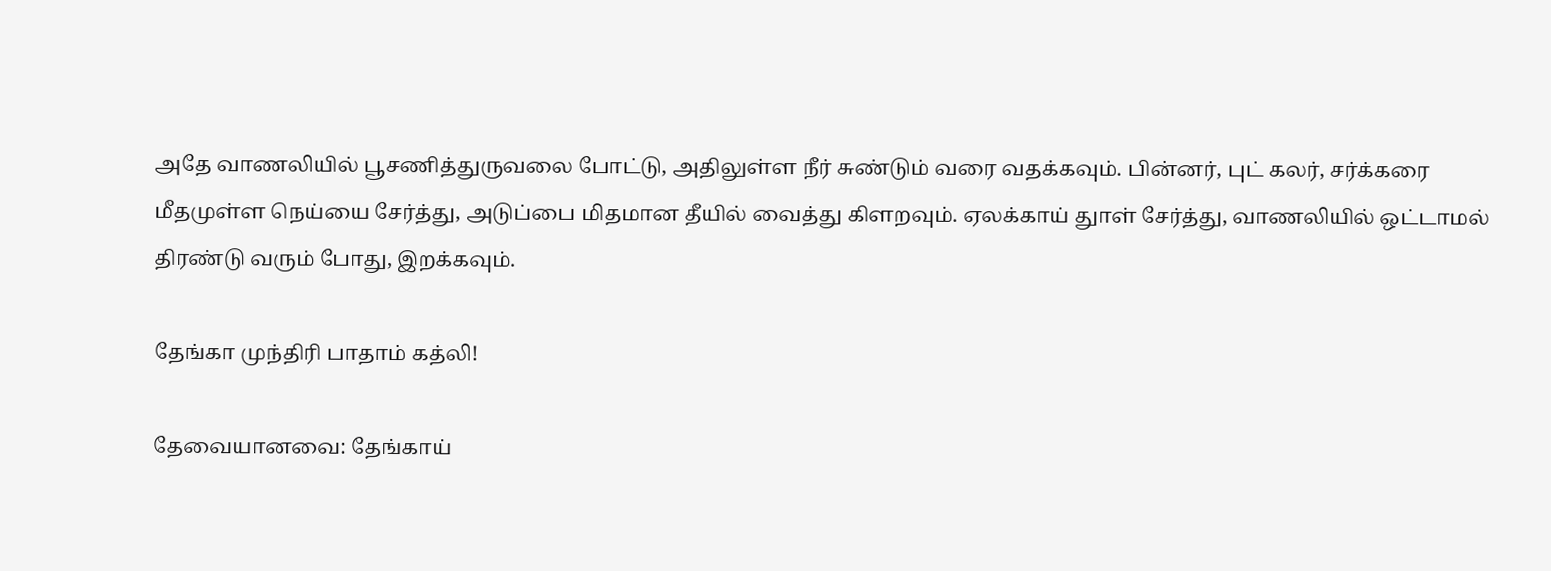அதே வாணலியில் பூசணித்துருவலை போட்டு, அதிலுள்ள நீர் சுண்டும் வரை வதக்கவும். பின்னர், புட் கலர், சர்க்கரை மீதமுள்ள நெய்யை சேர்த்து, அடுப்பை மிதமான தீயில் வைத்து கிளறவும். ஏலக்காய் துாள் சேர்த்து, வாணலியில் ஒட்டாமல் திரண்டு வரும் போது, இறக்கவும்.

தேங்கா முந்திரி பாதாம் கத்லி!

தேவையானவை: தேங்காய்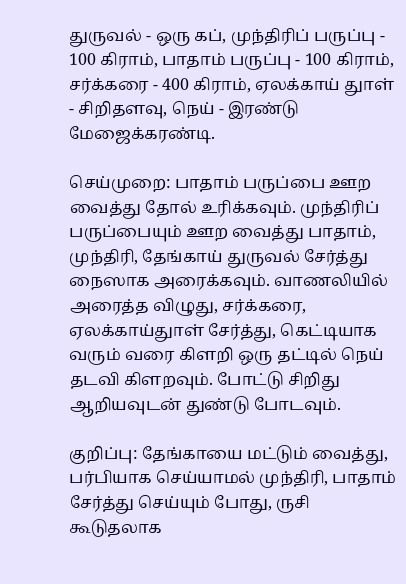துருவல் - ஒரு கப், முந்திரிப் பருப்பு - 100 கிராம், பாதாம் பருப்பு - 100 கிராம், சர்க்கரை - 400 கிராம், ஏலக்காய் துாள் - சிறிதளவு, நெய் - இரண்டு மேஜைக்கரண்டி.

செய்முறை: பாதாம் பருப்பை ஊற வைத்து தோல் உரிக்கவும். முந்திரிப் பருப்பையும் ஊற வைத்து பாதாம், முந்திரி, தேங்காய் துருவல் சேர்த்து நைஸாக அரைக்கவும். வாணலியில் அரைத்த விழுது, சர்க்கரை, ஏலக்காய்துாள் சேர்த்து, கெட்டியாக வரும் வரை கிளறி ஒரு தட்டில் நெய் தடவி கிளறவும். போட்டு சிறிது ஆறியவுடன் துண்டு போடவும்.

குறிப்பு: தேங்காயை மட்டும் வைத்து, பர்பியாக செய்யாமல் முந்திரி, பாதாம் சேர்த்து செய்யும் போது, ருசி கூடுதலாக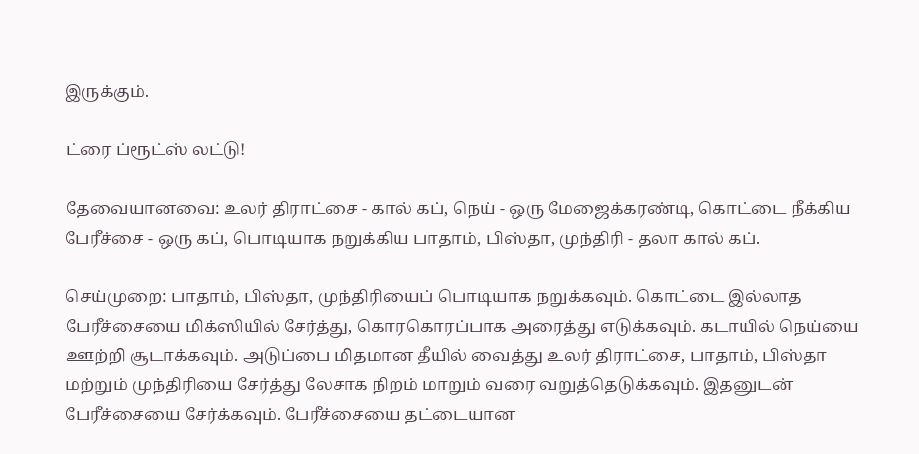இருக்கும்.

ட்ரை ப்ரூட்ஸ் லட்டு!

தேவையானவை: உலர் திராட்சை - கால் கப், நெய் - ஒரு மேஜைக்கரண்டி, கொட்டை நீக்கிய பேரீச்சை - ஒரு கப், பொடியாக நறுக்கிய பாதாம், பிஸ்தா, முந்திரி - தலா கால் கப்.

செய்முறை: பாதாம், பிஸ்தா, முந்திரியைப் பொடியாக நறுக்கவும். கொட்டை இல்லாத பேரீச்சையை மிக்ஸியில் சேர்த்து, கொரகொரப்பாக அரைத்து எடுக்கவும். கடாயில் நெய்யை ஊற்றி சூடாக்கவும். அடுப்பை மிதமான தீயில் வைத்து உலர் திராட்சை, பாதாம், பிஸ்தா மற்றும் முந்திரியை சேர்த்து லேசாக நிறம் மாறும் வரை வறுத்தெடுக்கவும். இதனுடன் பேரீச்சையை சேர்க்கவும். பேரீச்சையை தட்டையான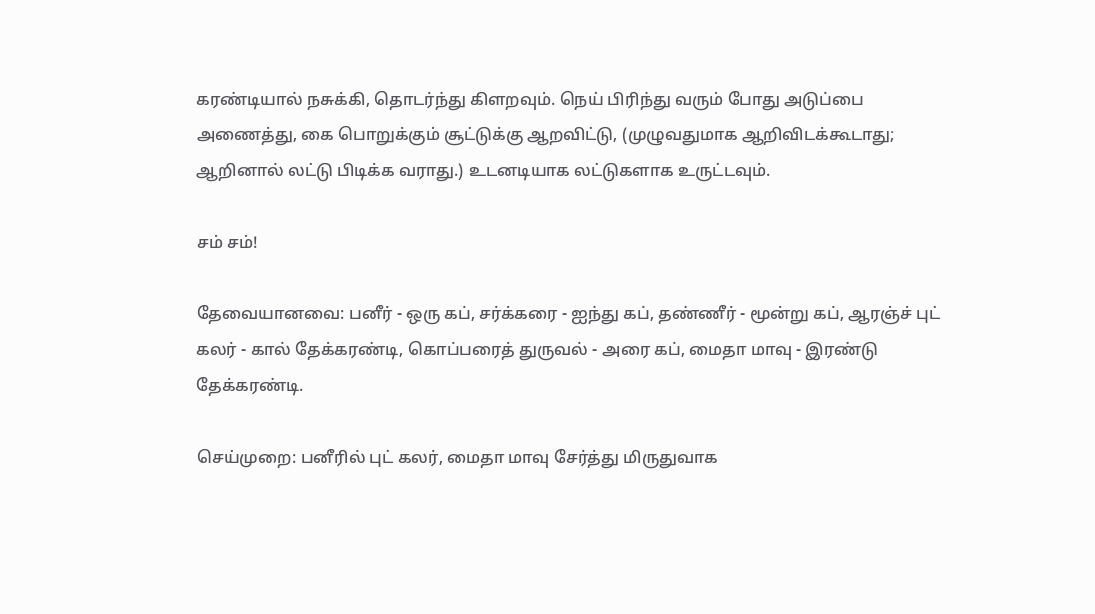கரண்டியால் நசுக்கி, தொடர்ந்து கிளறவும். நெய் பிரிந்து வரும் போது அடுப்பை அணைத்து, கை பொறுக்கும் சூட்டுக்கு ஆறவிட்டு, (முழுவதுமாக ஆறிவிடக்கூடாது; ஆறினால் லட்டு பிடிக்க வராது.) உடனடியாக லட்டுகளாக உருட்டவும்.

சம் சம்!

தேவையானவை: பனீர் - ஒரு கப், சர்க்கரை - ஐந்து கப், தண்ணீர் - மூன்று கப், ஆரஞ்ச் புட் கலர் - கால் தேக்கரண்டி, கொப்பரைத் துருவல் - அரை கப், மைதா மாவு - இரண்டு தேக்கரண்டி.

செய்முறை: பனீரில் புட் கலர், மைதா மாவு சேர்த்து மிருதுவாக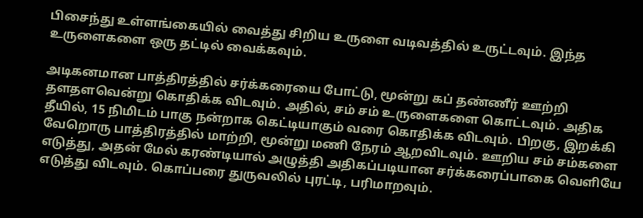பிசைந்து உள்ளங்கையில் வைத்து சிறிய உருளை வடிவத்தில் உருட்டவும். இந்த உருளைகளை ஒரு தட்டில் வைக்கவும்.

அடிகனமான பாத்திரத்தில் சர்க்கரையை போட்டு, மூன்று கப் தண்ணீர் ஊற்றி தளதளவென்று கொதிக்க விடவும். அதில், சம் சம் உருளைகளை கொட்டவும். அதிக தீயில், 15 நிமிடம் பாகு நன்றாக கெட்டியாகும் வரை கொதிக்க விடவும். பிறகு, இறக்கி வேறொரு பாத்திரத்தில் மாற்றி, மூன்று மணி நேரம் ஆறவிடவும். ஊறிய சம் சம்களை எடுத்து, அதன் மேல் கரண்டியால் அழுத்தி அதிகப்படியான சர்க்கரைப்பாகை வெளியே எடுத்து விடவும். கொப்பரை துருவலில் புரட்டி, பரிமாறவும்.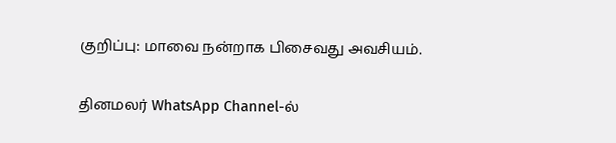குறிப்பு: மாவை நன்றாக பிசைவது அவசியம்.

தினமலர் WhatsApp Channel-ல்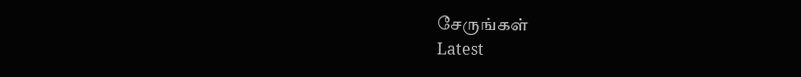சேருங்கள்
Latest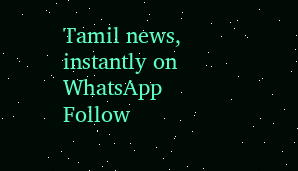Tamil news, instantly on WhatsApp
Follow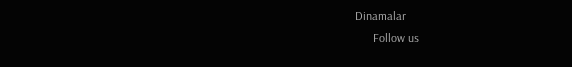Dinamalar
      Follow us